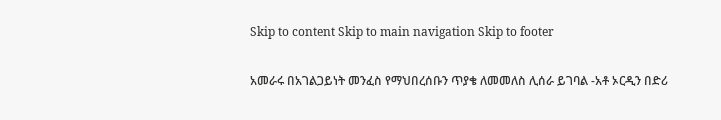Skip to content Skip to main navigation Skip to footer

አመራሩ በአገልጋይነት መንፈስ የማህበረሰቡን ጥያቄ ለመመለስ ሊሰራ ይገባል -አቶ ኦርዲን በድሪ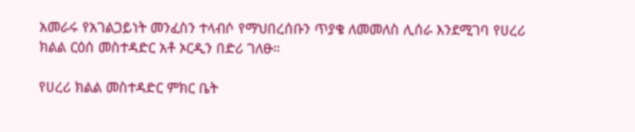አመራሩ የአገልጋይነት መንፈስን ተላብሶ የማህበረሰቡን ጥያቄ ለመመለስ ሊሰራ እንደሚገባ የሀረሪ ክልል ርዕሰ መስተዳድር አቶ ኦርዲን በድሪ ገለፁ።

የሀረሪ ክልል መስተዳድር ምክር ቤት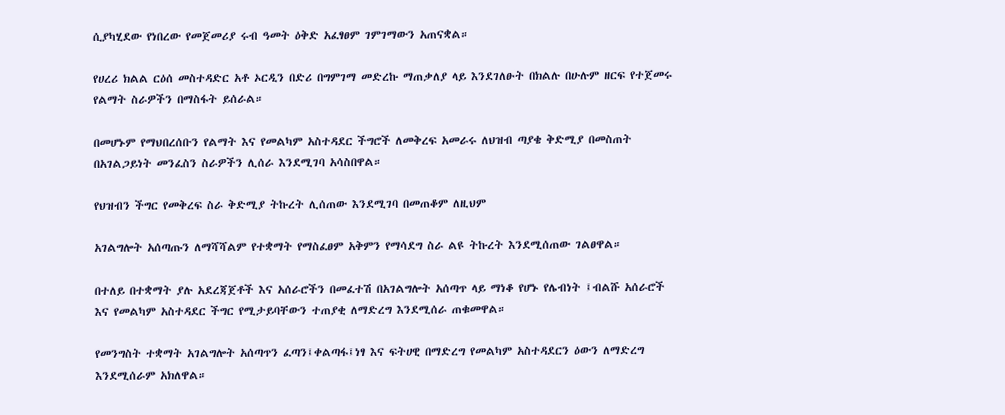ሲያካሂደው የነበረው የመጀመሪያ ሩብ ዓመት ዕቅድ አፈፃፀም ገምገማውን አጠናቋል።

የሀረሪ ክልል ርዕሰ መስተዳድር አቶ ኦርዲን በድሪ በግምገማ መድረኩ ማጠቃለያ ላይ እንደገለፁት በክልሉ በሁሉም ዘርፍ የተጀመሩ የልማት ስራዎችን በማስፋት ይሰራል።

በመሆኑም የማህበረሰቡን የልማት እና የመልካም አስተዳደር ችግሮች ለመቅረፍ አመራሩ ለህዝብ ጣያቄ ቅድሚያ በመስጠት በአገልጋይነት መንፈስን ስራዎችን ሊሰራ እንደሚገባ አሳስበዋል።

የህዝብን ችግር የመቅረፍ ስራ ቅድሚያ ትኩረት ሊሰጠው እንደሚገባ በመጠቆም ለዚህም

አገልግሎት አሰጣጡን ለማሻሻልም የተቋማት የማስፈፀም አቅምን የማሳደግ ስራ ልዩ ትኩረት እንደሚሰጠው ገልፀዋል።

በተለይ በተቋማት ያሉ አደረጃጀቶች እና አሰራሮችን በመፈተሽ በአገልግሎት አሰጣጥ ላይ ማነቆ የሆኑ የሌብነት ፤ብልሹ አሰራሮች እና የመልካም አስተዳደር ችግር የሚታይባቸውን ተጠያቂ ለማድረግ እንደሚሰራ ጠቁመዋል።

የመንግስት ተቋማት አገልግሎት አሰጣጥን ፈጣን፤ቀልጣፋ፤ነፃ እና ፍትሀዊ በማድረግ የመልካም አስተዳደርን ዕውን ለማድረግ እንደሚሰራም አክለዋል።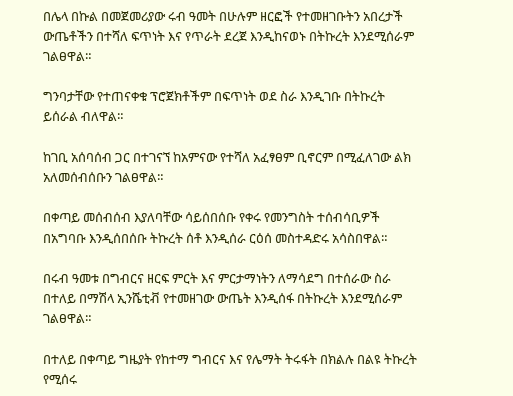በሌላ በኩል በመጀመሪያው ሩብ ዓመት በሁሉም ዘርፎች የተመዘገቡትን አበረታች ውጤቶችን በተሻለ ፍጥነት እና የጥራት ደረጀ እንዲከናወኑ በትኩረት እንደሚሰራም ገልፀዋል።

ግንባታቸው የተጠናቀቁ ፕሮጀክቶችም በፍጥነት ወደ ስራ እንዲገቡ በትኩረት ይሰራል ብለዋል።

ከገቢ አሰባሰብ ጋር በተገናኘ ከአምናው የተሻለ አፈፃፀም ቢኖርም በሚፈለገው ልክ አለመሰብሰቡን ገልፀዋል።

በቀጣይ መሰብሰብ እያለባቸው ሳይሰበሰቡ የቀሩ የመንግስት ተሰብሳቢዎች በአግባቡ እንዲሰበሰቡ ትኩረት ሰቶ እንዲሰራ ርዕሰ መስተዳድሩ አሳስበዋል።

በሩብ ዓመቱ በግብርና ዘርፍ ምርት እና ምርታማነትን ለማሳደግ በተሰራው ስራ በተለይ በማሽላ ኢንሼቲቭ የተመዘገው ውጤት እንዲሰፋ በትኩረት እንደሚሰራም ገልፀዋል።

በተለይ በቀጣይ ግዜያት የከተማ ግብርና እና የሌማት ትሩፋት በክልሉ በልዩ ትኩረት የሚሰሩ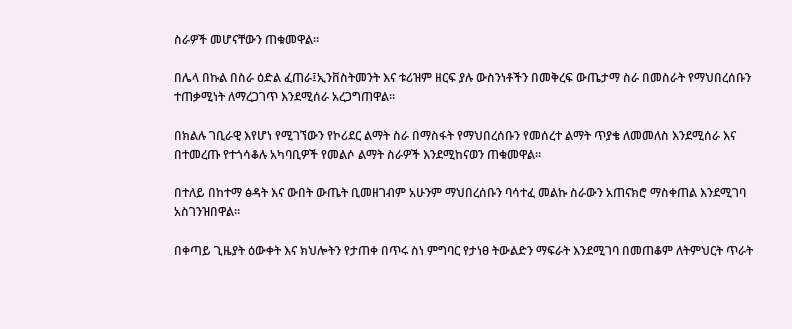ስራዎች መሆናቸውን ጠቁመዋል።

በሌላ በኩል በስራ ዕድል ፈጠራ፤ኢንቨስትመንት እና ቱሪዝም ዘርፍ ያሉ ውስንነቶችን በመቅረፍ ውጤታማ ስራ በመስራት የማህበረሰቡን ተጠቃሚነት ለማረጋገጥ እንደሚሰራ አረጋግጠዋል።

በክልሉ ገቢራዊ እየሆነ የሚገኘውን የኮሪደር ልማት ስራ በማስፋት የማህበረሰቡን የመሰረተ ልማት ጥያቄ ለመመለስ እንደሚሰራ እና በተመረጡ የተጎሳቆሉ አካባቢዎች የመልሶ ልማት ስራዎች እንደሚከናወን ጠቁመዋል።

በተለይ በከተማ ፅዳት እና ውበት ውጤት ቢመዘገብም አሁንም ማህበረሰቡን ባሳተፈ መልኩ ስራውን አጠናክሮ ማስቀጠል እንደሚገባ አስገንዝበዋል።

በቀጣይ ጊዜያት ዕውቀት እና ክህሎትን የታጠቀ በጥሩ ስነ ምግባር የታነፀ ትውልድን ማፍራት እንደሚገባ በመጠቆም ለትምህርት ጥራት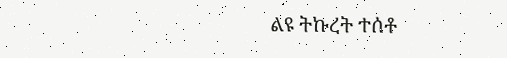ልዩ ትኩረት ተሰቶ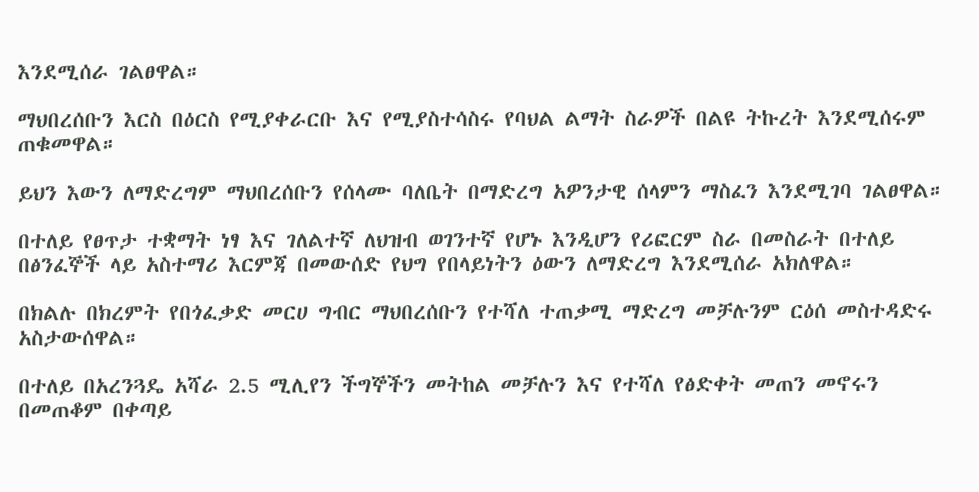እንደሚሰራ ገልፀዋል።

ማህበረሰቡን እርስ በዕርስ የሚያቀራርቡ እና የሚያስተሳስሩ የባህል ልማት ስራዎች በልዩ ትኩረት እንደሚሰሩም ጠቁመዋል።

ይህን እውን ለማድረግም ማህበረሰቡን የሰላሙ ባለቤት በማድረግ አዎንታዊ ሰላምን ማስፈን እንደሚገባ ገልፀዋል።

በተለይ የፀጥታ ተቋማት ነፃ እና ገለልተኛ ለህዝብ ወገንተኛ የሆኑ እንዲሆን የሪፎርም ስራ በመስራት በተለይ በፅንፈኞች ላይ አስተማሪ እርምጃ በመውሰድ የህግ የበላይነትን ዕውን ለማድረግ እንደሚሰራ አክለዋል።

በክልሉ በክረምት የበጎፈቃድ መርሀ ግብር ማህበረሰቡን የተሻለ ተጠቃሚ ማድረግ መቻሉንም ርዕሰ መስተዳድሩ አስታውሰዋል።

በተለይ በአረንጓዴ አሻራ 2.5 ሚሊየን ችግኞችን መትከል መቻሉን እና የተሻለ የፅድቀት መጠን መኖሩን በመጠቆም በቀጣይ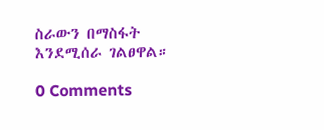ስራውን በማስፋት እንደሚሰራ ገልፀዋል።

0 Comments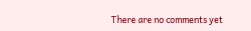There are no comments yet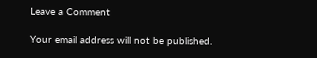Leave a Comment

Your email address will not be published.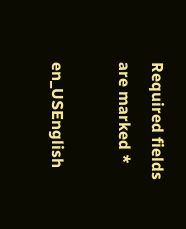Required fields are marked *

en_USEnglish